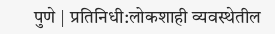पुणे | प्रतिनिधी:लोकशाही व्यवस्थेतील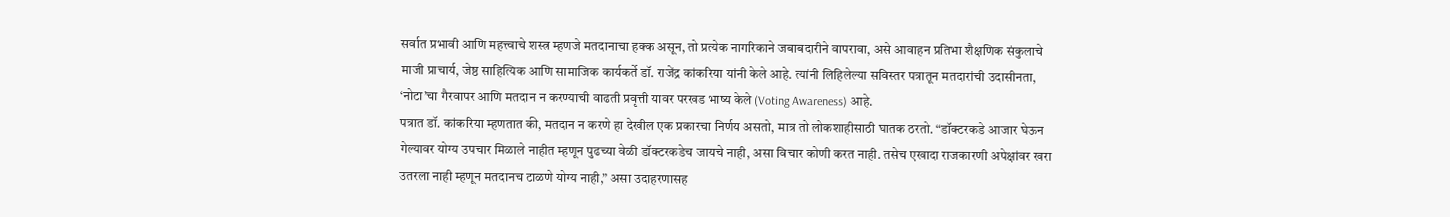सर्वात प्रभावी आणि महत्त्वाचे शस्त्र म्हणजे मतदानाचा हक्क असून, तो प्रत्येक नागरिकाने जबाबदारीने वापरावा, असे आवाहन प्रतिभा शैक्षणिक संकुलाचे माजी प्राचार्य, जेष्ठ साहित्यिक आणि सामाजिक कार्यकर्ते डॉ. राजेंद्र कांकरिया यांनी केले आहे. त्यांनी लिहिलेल्या सविस्तर पत्रातून मतदारांची उदासीनता, ‘नोटा’चा गैरवापर आणि मतदान न करण्याची वाढती प्रवृत्ती यावर परखड भाष्य केले (Voting Awareness) आहे.
पत्रात डॉ. कांकरिया म्हणतात की, मतदान न करणे हा देखील एक प्रकारचा निर्णय असतो, मात्र तो लोकशाहीसाठी घातक ठरतो. “डॉक्टरकडे आजार घेऊन गेल्यावर योग्य उपचार मिळाले नाहीत म्हणून पुढच्या वेळी डॉक्टरकडेच जायचे नाही, असा विचार कोणी करत नाही. तसेच एखादा राजकारणी अपेक्षांवर खरा उतरला नाही म्हणून मतदानच टाळणे योग्य नाही,” असा उदाहरणासह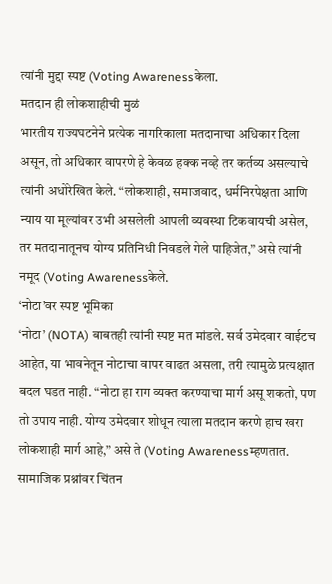त्यांनी मुद्दा स्पष्ट (Voting Awarenessकेला.
मतदान ही लोकशाहीची मुळं
भारतीय राज्यघटनेने प्रत्येक नागरिकाला मतदानाचा अधिकार दिला असून, तो अधिकार वापरणे हे केवळ हक्क नव्हे तर कर्तव्य असल्याचे त्यांनी अधोरेखित केले. “लोकशाही, समाजवाद, धर्मनिरपेक्षता आणि न्याय या मूल्यांवर उभी असलेली आपली व्यवस्था टिकवायची असेल, तर मतदानातूनच योग्य प्रतिनिधी निवडले गेले पाहिजेत,” असे त्यांनी नमूद (Voting Awarenessकेले.
‘नोटा’वर स्पष्ट भूमिका
‘नोटा’ (NOTA) बाबतही त्यांनी स्पष्ट मत मांडले. सर्व उमेदवार वाईटच आहेत, या भावनेतून नोटाचा वापर वाढत असला, तरी त्यामुळे प्रत्यक्षात बदल घडत नाही. “नोटा हा राग व्यक्त करण्याचा मार्ग असू शकतो, पण तो उपाय नाही. योग्य उमेदवार शोधून त्याला मतदान करणे हाच खरा लोकशाही मार्ग आहे,” असे ते (Voting Awarenessम्हणतात.
सामाजिक प्रश्नांवर चिंतन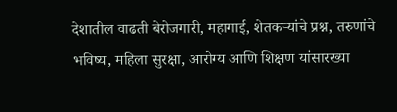देशातील वाढती बेरोजगारी, महागाई, शेतकऱ्यांचे प्रश्न, तरुणांचे भविष्य, महिला सुरक्षा, आरोग्य आणि शिक्षण यांसारख्या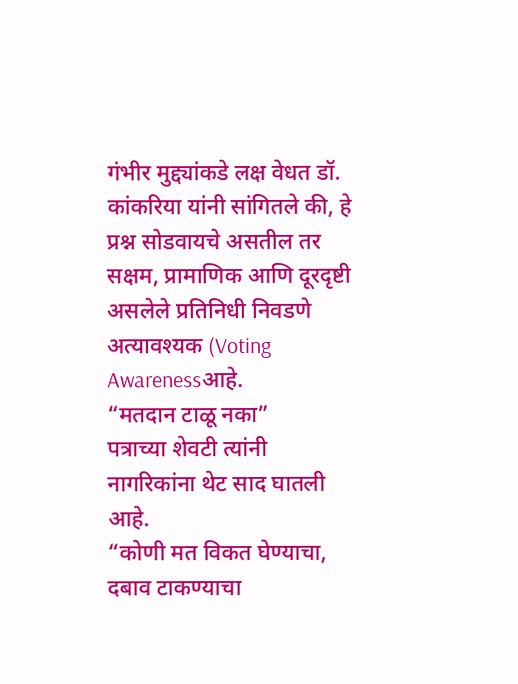गंभीर मुद्द्यांकडे लक्ष वेधत डॉ. कांकरिया यांनी सांगितले की, हे प्रश्न सोडवायचे असतील तर सक्षम, प्रामाणिक आणि दूरदृष्टी असलेले प्रतिनिधी निवडणे अत्यावश्यक (Voting Awarenessआहे.
“मतदान टाळू नका”
पत्राच्या शेवटी त्यांनी नागरिकांना थेट साद घातली आहे.
“कोणी मत विकत घेण्याचा, दबाव टाकण्याचा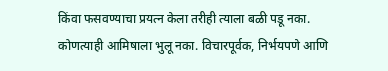किंवा फसवण्याचा प्रयत्न केला तरीही त्याला बळी पडू नका. कोणत्याही आमिषाला भुलू नका. विचारपूर्वक, निर्भयपणे आणि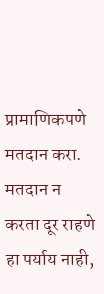प्रामाणिकपणे मतदान करा. मतदान न करता दूर राहणे हा पर्याय नाही,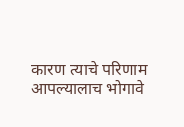कारण त्याचे परिणाम आपल्यालाच भोगावे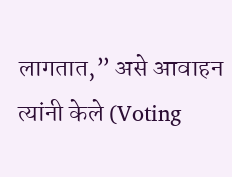लागतात,” असे आवाहन त्यांनी केले (Voting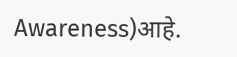Awareness)आहे.